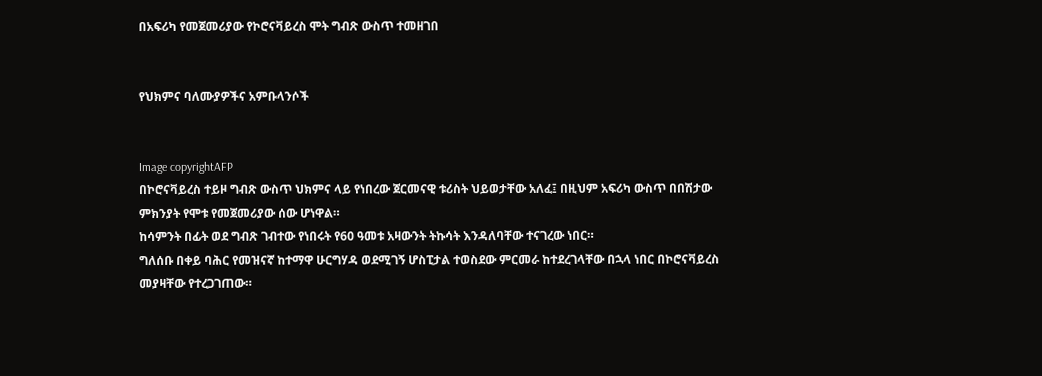በአፍሪካ የመጀመሪያው የኮሮናቫይረስ ሞት ግብጽ ውስጥ ተመዘገበ


የህክምና ባለሙያዎችና አምቡላንሶች


Image copyrightAFP
በኮሮናቫይረስ ተይዞ ግብጽ ውስጥ ህክምና ላይ የነበረው ጀርመናዊ ቱሪስት ህይወታቸው አለፈ፤ በዚህም አፍሪካ ውስጥ በበሽታው ምክንያት የሞቱ የመጀመሪያው ሰው ሆነዋል።
ከሳምንት በፊት ወደ ግብጽ ገብተው የነበሩት የ60 ዓመቱ አዛውንት ትኩሳት እንዳለባቸው ተናገረው ነበር።
ግለሰቡ በቀይ ባሕር የመዝናኛ ከተማዋ ሁርግሃዳ ወደሚገኝ ሆስፒታል ተወስደው ምርመራ ከተደረገላቸው በኋላ ነበር በኮሮናቫይረስ መያዛቸው የተረጋገጠው።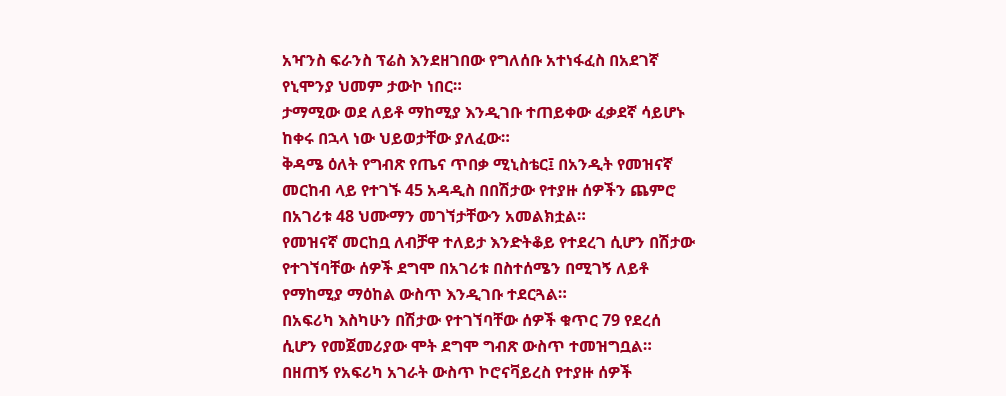አዣንስ ፍራንስ ፕሬስ እንደዘገበው የግለሰቡ አተነፋፈስ በአደገኛ የኒሞንያ ህመም ታውኮ ነበር።
ታማሚው ወደ ለይቶ ማከሚያ እንዲገቡ ተጠይቀው ፈቃደኛ ሳይሆኑ ከቀሩ በኋላ ነው ህይወታቸው ያለፈው።
ቅዳሜ ዕለት የግብጽ የጤና ጥበቃ ሚኒስቴር፤ በአንዲት የመዝናኛ መርከብ ላይ የተገኙ 45 አዳዲስ በበሽታው የተያዙ ሰዎችን ጨምሮ በአገሪቱ 48 ህሙማን መገኘታቸውን አመልክቷል።
የመዝናኛ መርከቧ ለብቻዋ ተለይታ እንድትቆይ የተደረገ ሲሆን በሽታው የተገኘባቸው ሰዎች ደግሞ በአገሪቱ በስተሰሜን በሚገኝ ለይቶ የማከሚያ ማዕከል ውስጥ እንዲገቡ ተደርጓል።
በአፍሪካ እስካሁን በሽታው የተገኘባቸው ሰዎች ቁጥር 79 የደረሰ ሲሆን የመጀመሪያው ሞት ደግሞ ግብጽ ውስጥ ተመዝግቧል። በዘጠኝ የአፍሪካ አገራት ውስጥ ኮሮናቫይረስ የተያዙ ሰዎች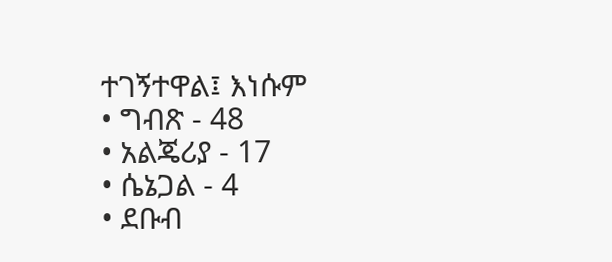ተገኝተዋል፤ እነሱም
• ግብጽ - 48
• አልጄሪያ - 17
• ሴኔጋል - 4
• ደቡብ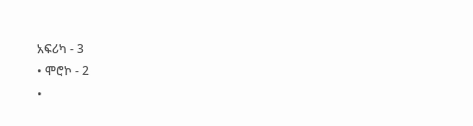አፍሪካ - 3
• ሞሮኮ - 2
•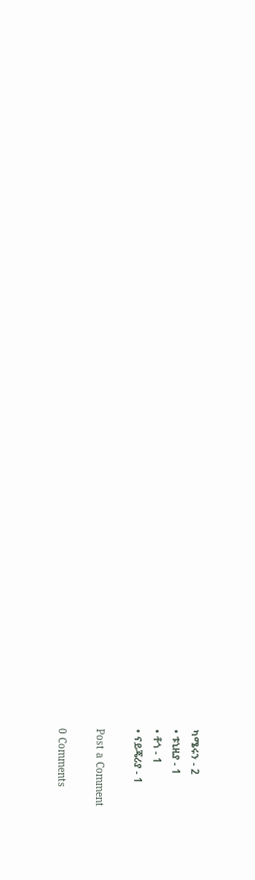ካሜሩን - 2
• ቱኒዚያ - 1
• ቶጎ - 1
• ናይጄሪያ - 1

Post a Comment

0 Comments